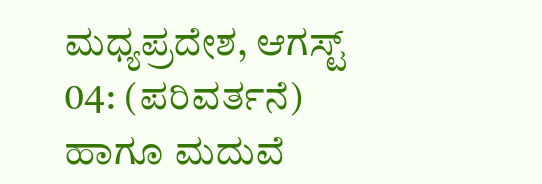ಮಧ್ಯಪ್ರದೇಶ, ಆಗಸ್ಟ್ 04: (ಪರಿವರ್ತನೆ) ಹಾಗೂ ಮದುವೆ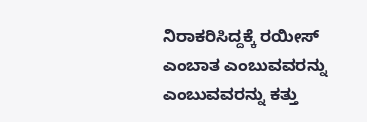ನಿರಾಕರಿಸಿದ್ದಕ್ಕೆ ರಯೀಸ್ ಎಂಬಾತ ಎಂಬುವವರನ್ನು ಎಂಬುವವರನ್ನು ಕತ್ತು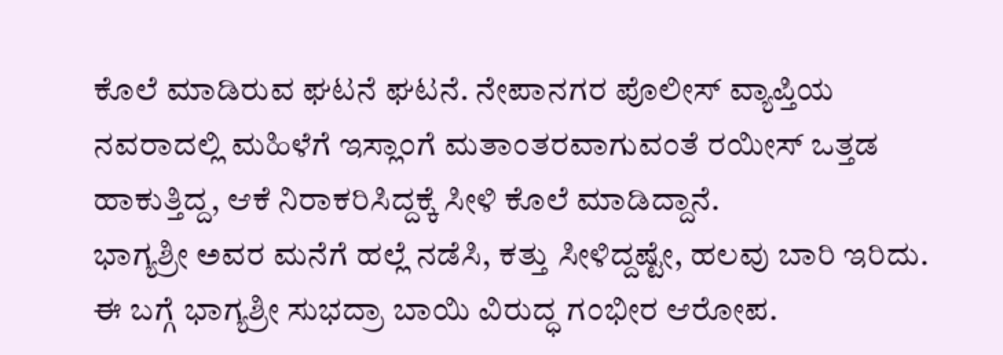ಕೊಲೆ ಮಾಡಿರುವ ಘಟನೆ ಘಟನೆ. ನೇಪಾನಗರ ಪೊಲೀಸ್ ವ್ಯಾಪ್ತಿಯ ನವರಾದಲ್ಲಿ ಮಹಿಳೆಗೆ ಇಸ್ಲಾಂಗೆ ಮತಾಂತರವಾಗುವಂತೆ ರಯೀಸ್ ಒತ್ತಡ ಹಾಕುತ್ತಿದ್ದ, ಆಕೆ ನಿರಾಕರಿಸಿದ್ದಕ್ಕೆ ಸೀಳಿ ಕೊಲೆ ಮಾಡಿದ್ದಾನೆ.
ಭಾಗ್ಯಶ್ರೀ ಅವರ ಮನೆಗೆ ಹಲ್ಲೆ ನಡೆಸಿ, ಕತ್ತು ಸೀಳಿದ್ದಷ್ಟೇ, ಹಲವು ಬಾರಿ ಇರಿದು. ಈ ಬಗ್ಗೆ ಭಾಗ್ಯಶ್ರೀ ಸುಭದ್ರಾ ಬಾಯಿ ವಿರುದ್ಧ ಗಂಭೀರ ಆರೋಪ.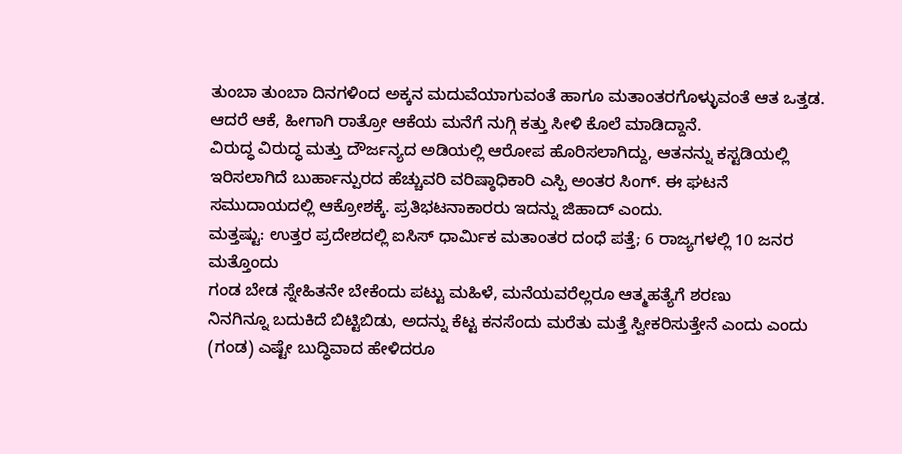ತುಂಬಾ ತುಂಬಾ ದಿನಗಳಿಂದ ಅಕ್ಕನ ಮದುವೆಯಾಗುವಂತೆ ಹಾಗೂ ಮತಾಂತರಗೊಳ್ಳುವಂತೆ ಆತ ಒತ್ತಡ. ಆದರೆ ಆಕೆ, ಹೀಗಾಗಿ ರಾತ್ರೋ ಆಕೆಯ ಮನೆಗೆ ನುಗ್ಗಿ ಕತ್ತು ಸೀಳಿ ಕೊಲೆ ಮಾಡಿದ್ದಾನೆ.
ವಿರುದ್ಧ ವಿರುದ್ಧ ಮತ್ತು ದೌರ್ಜನ್ಯದ ಅಡಿಯಲ್ಲಿ ಆರೋಪ ಹೊರಿಸಲಾಗಿದ್ದು, ಆತನನ್ನು ಕಸ್ಟಡಿಯಲ್ಲಿ ಇರಿಸಲಾಗಿದೆ ಬುರ್ಹಾನ್ಪುರದ ಹೆಚ್ಚುವರಿ ವರಿಷ್ಠಾಧಿಕಾರಿ ಎಸ್ಪಿ ಅಂತರ ಸಿಂಗ್. ಈ ಘಟನೆ ಸಮುದಾಯದಲ್ಲಿ ಆಕ್ರೋಶಕ್ಕೆ. ಪ್ರತಿಭಟನಾಕಾರರು ಇದನ್ನು ಜಿಹಾದ್ ಎಂದು.
ಮತ್ತಷ್ಟು: ಉತ್ತರ ಪ್ರದೇಶದಲ್ಲಿ ಐಸಿಸ್ ಧಾರ್ಮಿಕ ಮತಾಂತರ ದಂಧೆ ಪತ್ತೆ; 6 ರಾಜ್ಯಗಳಲ್ಲಿ 10 ಜನರ
ಮತ್ತೊಂದು
ಗಂಡ ಬೇಡ ಸ್ನೇಹಿತನೇ ಬೇಕೆಂದು ಪಟ್ಟು ಮಹಿಳೆ, ಮನೆಯವರೆಲ್ಲರೂ ಆತ್ಮಹತ್ಯೆಗೆ ಶರಣು
ನಿನಗಿನ್ನೂ ಬದುಕಿದೆ ಬಿಟ್ಟಿಬಿಡು, ಅದನ್ನು ಕೆಟ್ಟ ಕನಸೆಂದು ಮರೆತು ಮತ್ತೆ ಸ್ವೀಕರಿಸುತ್ತೇನೆ ಎಂದು ಎಂದು (ಗಂಡ) ಎಷ್ಟೇ ಬುದ್ಧಿವಾದ ಹೇಳಿದರೂ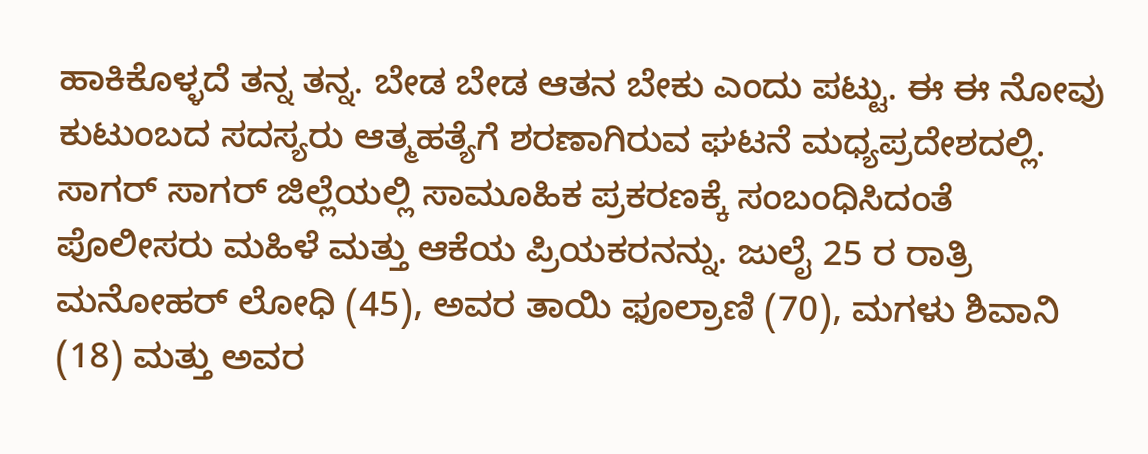ಹಾಕಿಕೊಳ್ಳದೆ ತನ್ನ ತನ್ನ. ಬೇಡ ಬೇಡ ಆತನ ಬೇಕು ಎಂದು ಪಟ್ಟು. ಈ ಈ ನೋವು ಕುಟುಂಬದ ಸದಸ್ಯರು ಆತ್ಮಹತ್ಯೆಗೆ ಶರಣಾಗಿರುವ ಘಟನೆ ಮಧ್ಯಪ್ರದೇಶದಲ್ಲಿ.
ಸಾಗರ್ ಸಾಗರ್ ಜಿಲ್ಲೆಯಲ್ಲಿ ಸಾಮೂಹಿಕ ಪ್ರಕರಣಕ್ಕೆ ಸಂಬಂಧಿಸಿದಂತೆ ಪೊಲೀಸರು ಮಹಿಳೆ ಮತ್ತು ಆಕೆಯ ಪ್ರಿಯಕರನನ್ನು. ಜುಲೈ 25 ರ ರಾತ್ರಿ ಮನೋಹರ್ ಲೋಧಿ (45), ಅವರ ತಾಯಿ ಫೂಲ್ರಾಣಿ (70), ಮಗಳು ಶಿವಾನಿ (18) ಮತ್ತು ಅವರ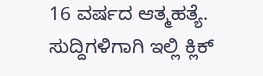16 ವರ್ಷದ ಆತ್ಮಹತ್ಯೆ.
ಸುದ್ದಿಗಳಿಗಾಗಿ ಇಲ್ಲಿ ಕ್ಲಿಕ್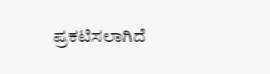ಪ್ರಕಟಿಸಲಾಗಿದೆ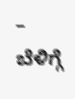– ಬೆಳಿಗ್ಗೆ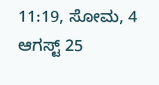11:19, ಸೋಮ, 4 ಆಗಸ್ಟ್ 25